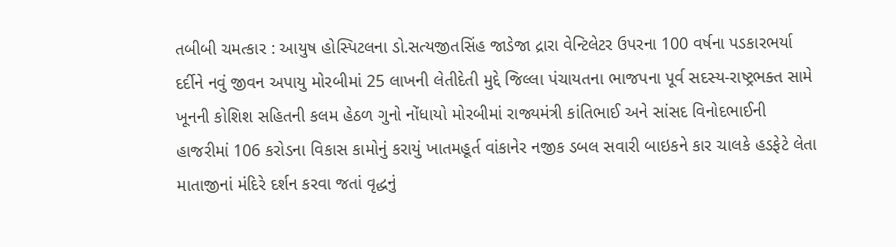તબીબી ચમત્કાર : આયુષ હોસ્પિટલના ડો.સત્યજીતસિંહ જાડેજા દ્રારા વેન્ટિલેટર ઉપરના 100 વર્ષના પડકારભર્યા દર્દીને નવું જીવન અપાયુ મોરબીમાં 25 લાખની લેતીદેતી મુદ્દે જિલ્લા પંચાયતના ભાજપના પૂર્વ સદસ્ય-રાષ્ટ્રભક્ત સામે ખૂનની કોશિશ સહિતની કલમ હેઠળ ગુનો નોંધાયો મોરબીમાં રાજ્યમંત્રી કાંતિભાઈ અને સાંસદ વિનોદભાઈની હાજરીમાં 106 કરોડના વિકાસ કામોનું કરાયું ખાતમહૂર્ત વાંકાનેર નજીક ડબલ સવારી બાઇકને કાર ચાલકે હડફેટે લેતા માતાજીનાં મંદિરે દર્શન કરવા જતાં વૃદ્ધનું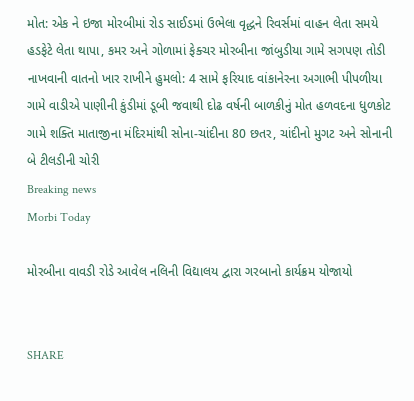મોત: એક ને ઇજા મોરબીમાં રોડ સાઈડમાં ઉભેલા વૃદ્ધને રિવર્સમાં વાહન લેતા સમયે હડફેટે લેતા થાપા, કમર અને ગોળામાં ફેક્ચર મોરબીના જાંબુડીયા ગામે સગપણ તોડી નાખવાની વાતનો ખાર રાખીને હુમલો: 4 સામે ફરિયાદ વાંકાનેરના અગાભી પીપળીયા ગામે વાડીએ પાણીની કુંડીમાં ડૂબી જવાથી દોઢ વર્ષની બાળકીનું મોત હળવદના ધુળકોટ ગામે શક્તિ માતાજીના મંદિરમાંથી સોના-ચાંદીના 80 છતર, ચાંદીનો મુગટ અને સોનાની બે ટીલડીની ચોરી
Breaking news
Morbi Today

મોરબીના વાવડી રોડે આવેલ નલિની વિદ્યાલય દ્વારા ગરબાનો કાર્યક્રમ યોજાયો


SHARE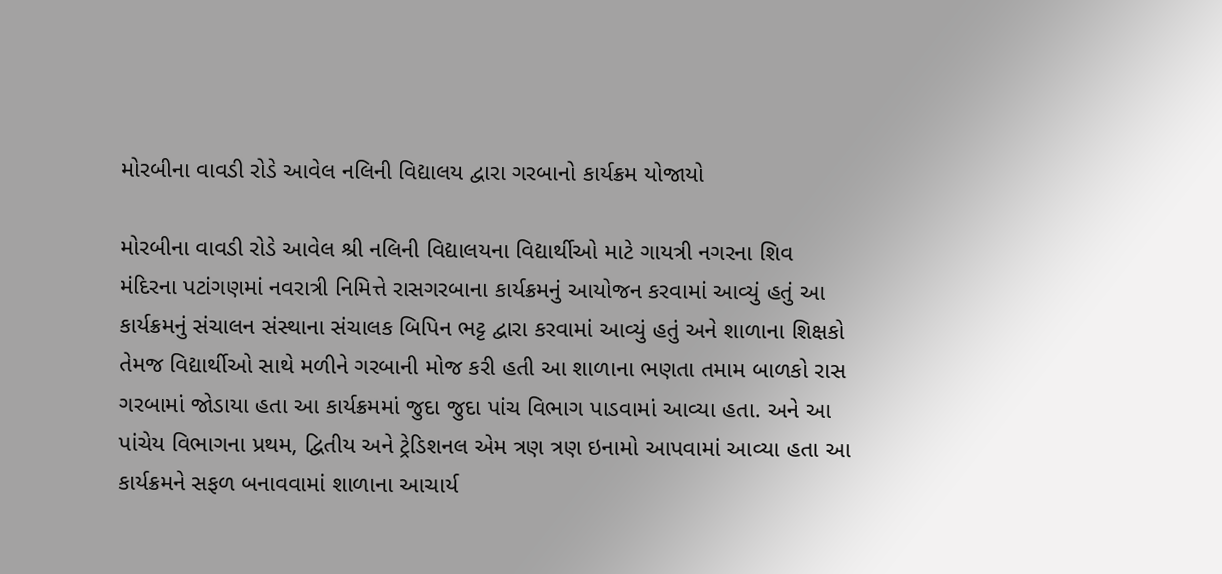મોરબીના વાવડી રોડે આવેલ નલિની વિદ્યાલય દ્વારા ગરબાનો કાર્યક્રમ યોજાયો

મોરબીના વાવડી રોડે આવેલ શ્રી નલિની વિદ્યાલયના વિદ્યાર્થીઓ માટે ગાયત્રી નગરના શિવ મંદિરના પટાંગણમાં નવરાત્રી નિમિત્તે રાસગરબાના કાર્યક્રમનું આયોજન કરવામાં આવ્યું હતું આ કાર્યક્રમનું સંચાલન સંસ્થાના સંચાલક બિપિન ભટ્ટ દ્વારા કરવામાં આવ્યું હતું અને શાળાના શિક્ષકો તેમજ વિદ્યાર્થીઓ સાથે મળીને ગરબાની મોજ કરી હતી આ શાળાના ભણતા તમામ બાળકો રાસ ગરબામાં જોડાયા હતા આ કાર્યક્રમમાં જુદા જુદા પાંચ વિભાગ પાડવામાં આવ્યા હતા. અને આ પાંચેય વિભાગના પ્રથમ, દ્વિતીય અને ટ્રેડિશનલ એમ ત્રણ ત્રણ ઇનામો આપવામાં આવ્યા હતા આ કાર્યક્રમને સફળ બનાવવામાં શાળાના આચાર્ય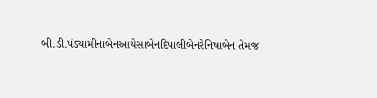બી.ડી.પંડ્યામીનાબેનઆયેસાબેનદિપાલીબેનરેનિષાબેન તેમજ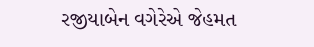રજીયાબેન વગેરેએ જેહમત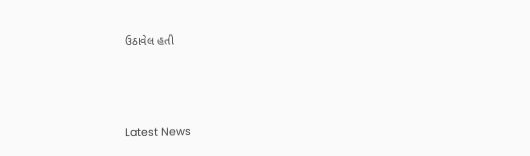ઉઠાવેલ હતી






Latest News